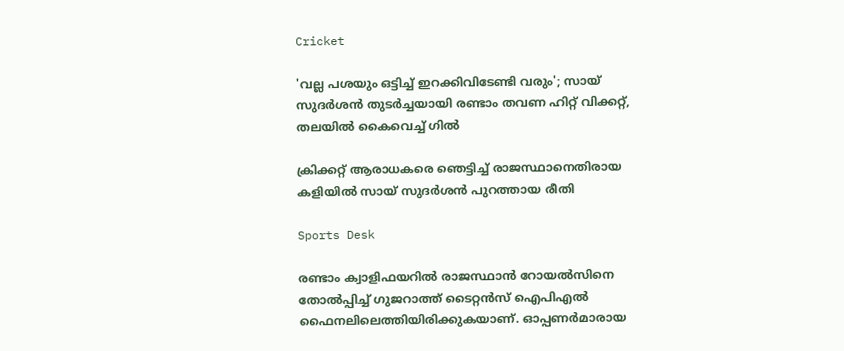Cricket

'വല്ല പശയും ഒട്ടിച്ച് ഇറക്കിവിടേണ്ടി വരും'; സായ് സുദർശൻ തുടർച്ചയായി രണ്ടാം തവണ ഹിറ്റ് വിക്കറ്റ്, തലയിൽ കൈവെച്ച് ഗിൽ

ക്രിക്കറ്റ് ആരാധകരെ ഞെട്ടിച്ച് രാജസ്ഥാനെതിരായ കളിയിൽ സായ് സുദർശൻ പുറത്തായ രീതി

Sports Desk

രണ്ടാം ക്വാളിഫയറിൽ രാജസ്ഥാൻ റോയൽസിനെ തോൽപ്പിച്ച് ഗുജറാത്ത് ടൈറ്റൻസ് ഐപിഎൽ ഫൈനലിലെത്തിയിരിക്കുകയാണ്. ഓപ്പണർമാരായ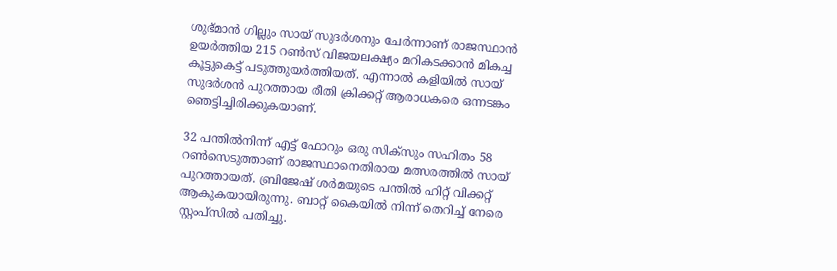ശുഭ്മാൻ ഗില്ലും സായ് സുദർശനും ചേർന്നാണ് രാജസ്ഥാൻ ഉയർത്തിയ 215 റൺസ് വിജയലക്ഷ്യം മറികടക്കാൻ മികച്ച കൂട്ടുകെട്ട് പടുത്തുയർത്തിയത്. എന്നാൽ കളിയിൽ സായ് സുദർശൻ പുറത്തായ രീതി ക്രിക്കറ്റ് ആരാധകരെ ഒന്നടങ്കം ഞെട്ടിച്ചിരിക്കുകയാണ്.

32 പന്തിൽനിന്ന് എട്ട് ഫോറും ഒരു സിക്‌സും സഹിതം 58 റൺസെടുത്താണ് രാജസ്ഥാനെതിരായ മത്സരത്തിൽ സായ് പുറത്തായത്. ബ്രിജേഷ് ശർമയുടെ പന്തിൽ ഹിറ്റ് വിക്കറ്റ് ആകുകയായിരുന്നു. ബാറ്റ് കൈയിൽ നിന്ന് തെറിച്ച് നേരെ സ്റ്റംപ്‌സിൽ പതിച്ചു.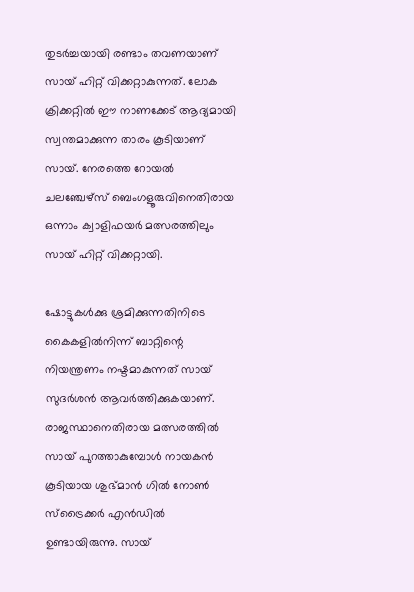തുടർച്ചയായി രണ്ടാം തവണയാണ് സായ് ഹിറ്റ് വിക്കറ്റാകുന്നത്. ലോക ക്രിക്കറ്റിൽ ഈ നാണക്കേട് ആദ്യമായി സ്വന്തമാക്കുന്ന താരം കൂടിയാണ് സായ്. നേരത്തെ റോയൽ ചലഞ്ചേഴ്‌സ് ബെംഗളൂരുവിനെതിരായ ഒന്നാം ക്വാളിഫയർ മത്സരത്തിലും സായ് ഹിറ്റ് വിക്കറ്റായി.

ഷോട്ടുകൾക്കു ശ്രമിക്കുന്നതിനിടെ കൈകളിൽനിന്ന് ബാറ്റിന്റെ നിയന്ത്രണം നഷ്ടമാകുന്നത് സായ് സുദർശൻ ആവർത്തിക്കുകയാണ്. രാജസ്ഥാനെതിരായ മത്സരത്തിൽ സായ് പുറത്താകുമ്പോൾ നായകൻ കൂടിയായ ശുഭ്മാൻ ഗിൽ നോൺ സ്‌ട്രൈക്കർ എൻഡിൽ ഉണ്ടായിരുന്നു. സായ്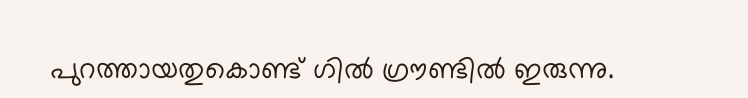പുറത്തായതുകൊണ്ട് ഗിൽ ഗ്രൗണ്ടിൽ ഇരുന്നു.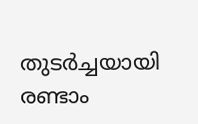തുടർച്ചയായി രണ്ടാം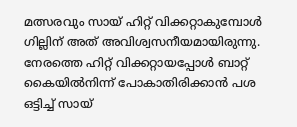മത്സരവും സായ് ഹിറ്റ് വിക്കറ്റാകുമ്പോൾ ഗില്ലിന് അത് അവിശ്വസനീയമായിരുന്നു. നേരത്തെ ഹിറ്റ് വിക്കറ്റായപ്പോൾ ബാറ്റ് കൈയിൽനിന്ന് പോകാതിരിക്കാൻ പശ ഒട്ടിച്ച് സായ്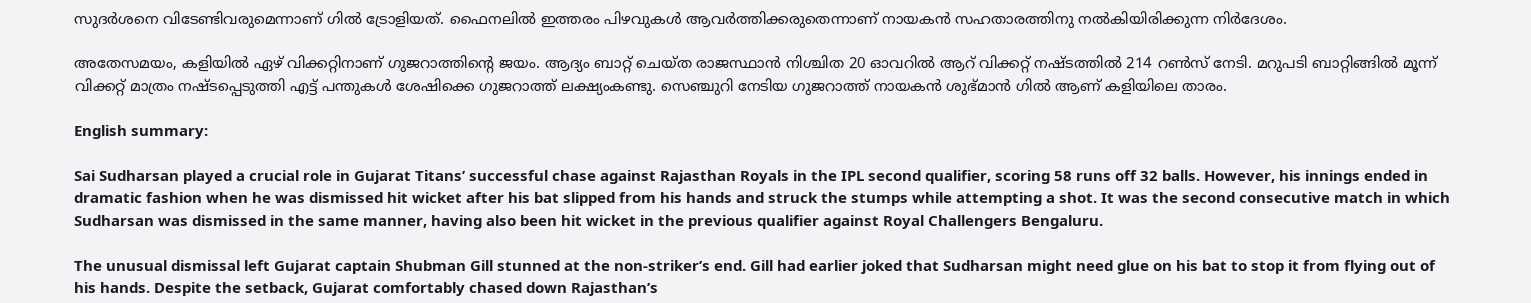സുദർശനെ വിടേണ്ടിവരുമെന്നാണ് ഗിൽ ട്രോളിയത്. ഫൈനലിൽ ഇത്തരം പിഴവുകൾ ആവർത്തിക്കരുതെന്നാണ് നായകൻ സഹതാരത്തിനു നൽകിയിരിക്കുന്ന നിർദേശം.

അതേസമയം, കളിയിൽ ഏഴ് വിക്കറ്റിനാണ് ഗുജറാത്തിന്റെ ജയം. ആദ്യം ബാറ്റ് ചെയ്ത രാജസ്ഥാൻ നിശ്ചിത 20 ഓവറിൽ ആറ് വിക്കറ്റ് നഷ്ടത്തിൽ 214 റൺസ് നേടി. മറുപടി ബാറ്റിങ്ങിൽ മൂന്ന് വിക്കറ്റ് മാത്രം നഷ്ടപ്പെടുത്തി എട്ട് പന്തുകൾ ശേഷിക്കെ ഗുജറാത്ത് ലക്ഷ്യംകണ്ടു. സെഞ്ചുറി നേടിയ ഗുജറാത്ത് നായകൻ ശുഭ്മാൻ ഗിൽ ആണ് കളിയിലെ താരം.

English summary:

Sai Sudharsan played a crucial role in Gujarat Titans’ successful chase against Rajasthan Royals in the IPL second qualifier, scoring 58 runs off 32 balls. However, his innings ended in dramatic fashion when he was dismissed hit wicket after his bat slipped from his hands and struck the stumps while attempting a shot. It was the second consecutive match in which Sudharsan was dismissed in the same manner, having also been hit wicket in the previous qualifier against Royal Challengers Bengaluru.

The unusual dismissal left Gujarat captain Shubman Gill stunned at the non-striker’s end. Gill had earlier joked that Sudharsan might need glue on his bat to stop it from flying out of his hands. Despite the setback, Gujarat comfortably chased down Rajasthan’s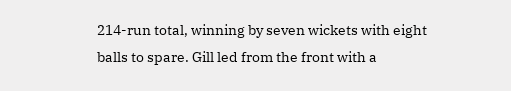214-run total, winning by seven wickets with eight balls to spare. Gill led from the front with a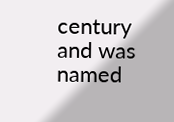century and was named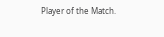Player of the Match.